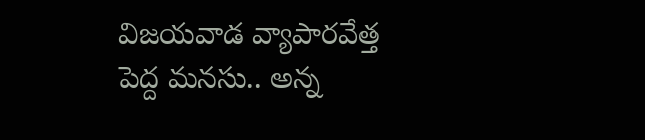విజయవాడ వ్యాపారవేత్త పెద్ద మనసు.. అన్న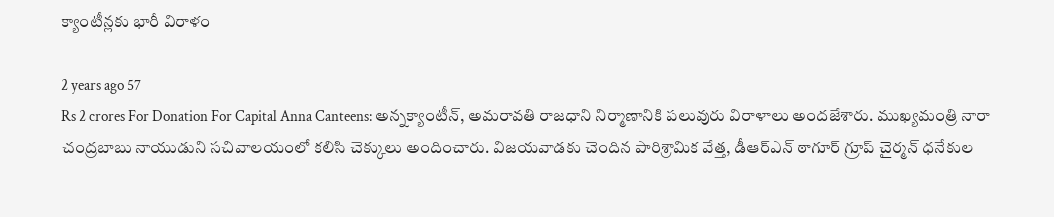క్యాంటీన్లకు భారీ విరాళం

2 years ago 57
Rs 2 crores For Donation For Capital Anna Canteens: అన్నక్యాంటీన్, అమరావతి రాజధాని నిర్మాణానికి పలువురు విరాళాలు అందజేశారు. ముఖ్యమంత్రి నారా చంద్రబాబు నాయుడుని సచివాలయంలో కలిసి చెక్కులు అందించారు. విజయవాడకు చెందిన పారిశ్రామిక వేత్త, డీఆర్ఎన్ ఠాగూర్ గ్రూప్ చైర్మన్ ధనేకుల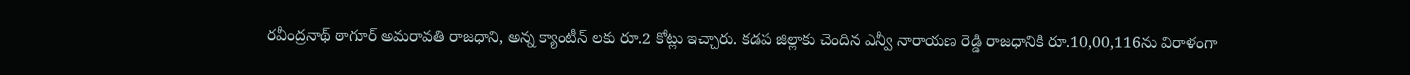రవీంద్రనాథ్ ఠాగూర్ అమరావతి రాజధాని, అన్న క్యాంటీన్ లకు రూ.2 కోట్లు ఇచ్చారు. కడప జిల్లాకు చెందిన ఎన్వీ నారాయణ రెడ్డి రాజధానికి రూ.10,00,116ను విరాళంగా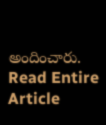అందించారు.
Read Entire Article